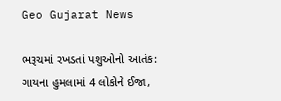Geo Gujarat News

ભરૂચમાં રખડતાં પશુઓનો આતંક: ગાયના હુમલામાં 4 લોકોને ઈજા,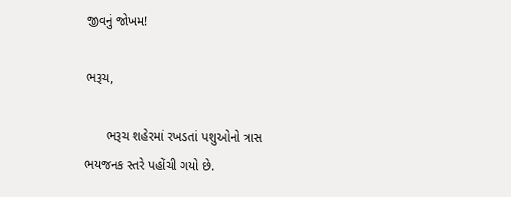જીવનું જોખમ!

ભરૂચ,

      ભરૂચ શહેરમાં રખડતાં પશુઓનો ત્રાસ ભયજનક સ્તરે પહોંચી ગયો છે.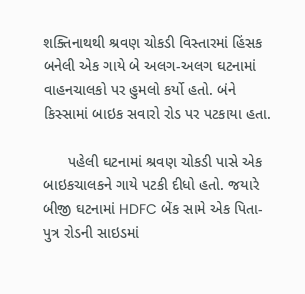શક્તિનાથથી શ્રવણ ચોકડી વિસ્તારમાં હિંસક બનેલી એક ગાયે બે અલગ-અલગ ઘટનામાં વાહનચાલકો પર હુમલો કર્યો હતો. બંને કિસ્સામાં બાઇક સવારો રોડ પર પટકાયા હતા.

      પહેલી ઘટનામાં શ્રવણ ચોકડી પાસે એક બાઇકચાલકને ગાયે પટકી દીધો હતો. જયારે બીજી ઘટનામાં HDFC બેંક સામે એક પિતા-પુત્ર રોડની સાઇડમાં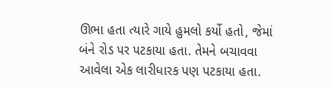ઊભા હતા ત્યારે ગાયે હુમલો કર્યો હતો, જેમાં બંને રોડ પર પટકાયા હતા. તેમને બચાવવા આવેલા એક લારીધારક પણ પટકાયા હતા.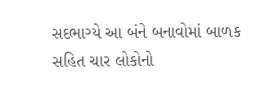સદભાગ્યે આ બંને બનાવોમાં બાળક સહિત ચાર લોકોનો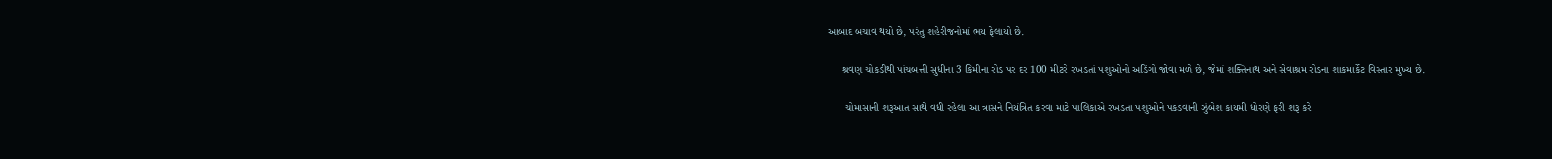આબાદ બચાવ થયો છે, પરંતુ શહેરીજનોમાં ભય ફેલાયો છે.

     શ્રવણ ચોકડીથી પાંચબત્તી સુધીના 3 કિમીના રોડ પર દર 100 મીટરે રખડતાં પશુઓનો અડિંગો જોવા મળે છે, જેમાં શક્તિનાથ અને સેવાશ્રમ રોડના શાકમાર્કેટ વિસ્તાર મુખ્ય છે.

      ચોમાસાની શરૂઆત સાથે વધી રહેલા આ ત્રાસને નિયંત્રિત કરવા માટે પાલિકાએ રખડતા પશુઓને પકડવાની ઝુંબેશ કાયમી ધોરણે ફરી શરૂ કરે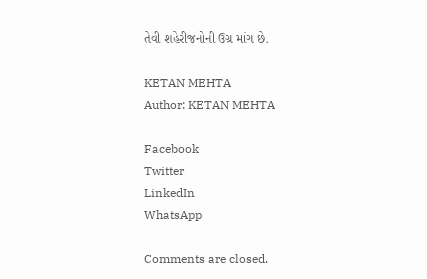તેવી શહેરીજનોની ઉગ્ર માંગ છે.

KETAN MEHTA
Author: KETAN MEHTA

Facebook
Twitter
LinkedIn
WhatsApp

Comments are closed.